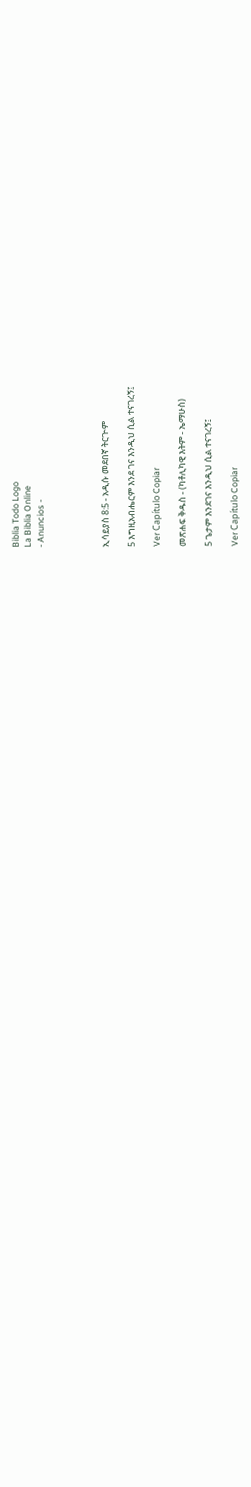Biblia Todo Logo
La Biblia Online
- Anuncios -




ኢሳይያስ 8:5 - አዲሱ መደበኛ ትርጒም

5 እግዚአብሔርም እንደ ገና እንዲህ ሲል ተናገረኝ፤

Ver Capítulo Copiar

መጽሐፍ ቅዱስ - (ካቶሊካዊ እትም - ኤማሁስ)

5 ጌታም እንደገና እንዲህ ሲል ተናገረኝ፤

Ver Capítulo Copiar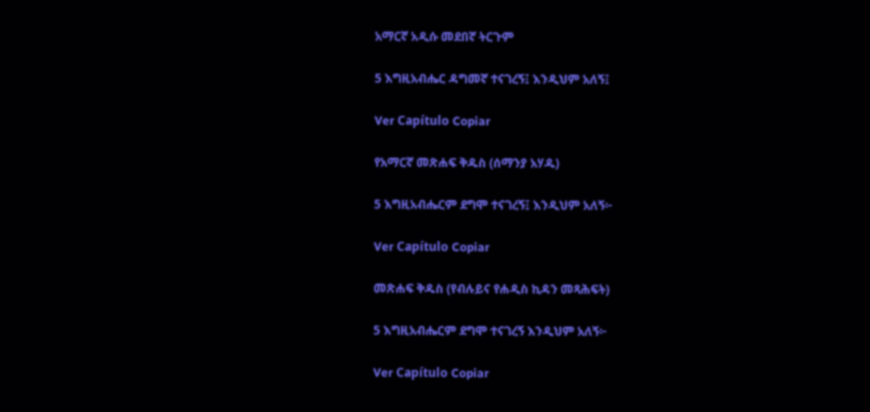አማርኛ አዲሱ መደበኛ ትርጉም

5 እግዚአብሔር ዳግመኛ ተናገረኝ፤ እንዲህም አለኝ፤

Ver Capítulo Copiar

የአማርኛ መጽሐፍ ቅዱስ (ሰማንያ አሃዱ)

5 እግዚአብሔርም ደግሞ ተናገረኝ፤ እንዲህም አለኝ፦

Ver Capítulo Copiar

መጽሐፍ ቅዱስ (የብሉይና የሐዲስ ኪዳን መጻሕፍት)

5 እግዚአብሔርም ደግሞ ተናገረኝ እንዲህም አለኝ፦

Ver Capítulo Copiar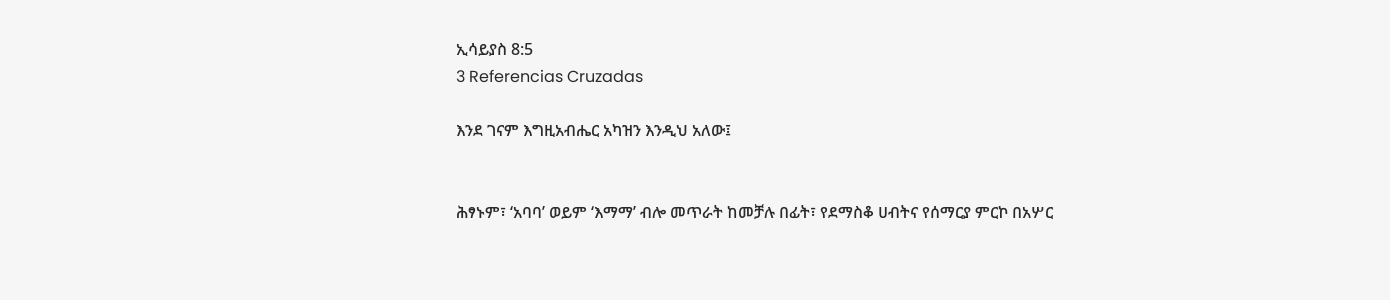ኢሳይያስ 8:5
3 Referencias Cruzadas

እንደ ገናም እግዚአብሔር አካዝን እንዲህ አለው፤


ሕፃኑም፣ ‘አባባ’ ወይም ‘እማማ’ ብሎ መጥራት ከመቻሉ በፊት፣ የደማስቆ ሀብትና የሰማርያ ምርኮ በአሦር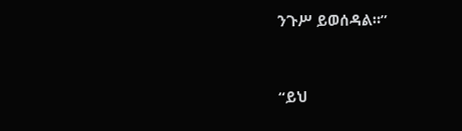ንጉሥ ይወሰዳል።”


“ይህ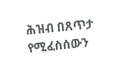ሕዝብ በጸጥታ የሚፈስሰውን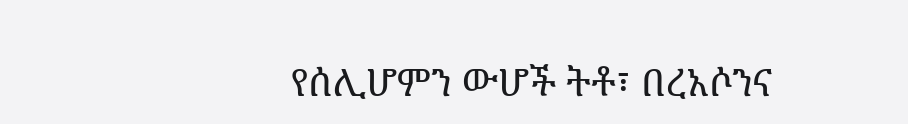የሰሊሆምን ውሆች ትቶ፣ በረአሶንና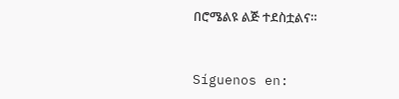በሮሜልዩ ልጅ ተደስቷልና።


Síguenos en: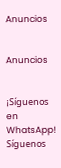Anuncios


Anuncios


¡Síguenos en WhatsApp! Síguenos